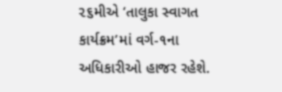૨૬મીએ ‘તાલુકા સ્વાગત કાર્યક્રમ’માં વર્ગ-૧ના અધિકારીઓ હાજર રહેશે.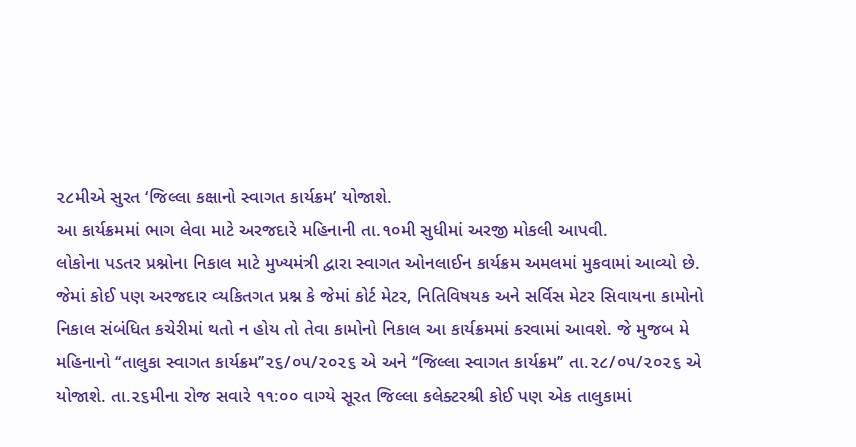૨૮મીએ સુરત ‘જિલ્લા કક્ષાનો સ્વાગત કાર્યક્રમ’ યોજાશે.
આ કાર્યક્રમમાં ભાગ લેવા માટે અરજદારે મહિનાની તા.૧૦મી સુધીમાં અરજી મોકલી આપવી.
લોકોના પડતર પ્રશ્નોના નિકાલ માટે મુખ્યમંત્રી દ્વારા સ્વાગત ઓનલાઈન કાર્યક્રમ અમલમાં મુકવામાં આવ્યો છે. જેમાં કોઈ પણ અરજદાર વ્યકિતગત પ્રશ્ન કે જેમાં કોર્ટ મેટર, નિતિવિષયક અને સર્વિસ મેટર સિવાયના કામોનો નિકાલ સંબંધિત કચેરીમાં થતો ન હોય તો તેવા કામોનો નિકાલ આ કાર્યક્રમમાં કરવામાં આવશે. જે મુજબ મે મહિનાનો ‘‘તાલુકા સ્વાગત કાર્યક્રમ’’૨૬/૦૫/૨૦૨૬ એ અને ‘‘જિલ્લા સ્વાગત કાર્યક્રમ’’ તા.૨૮/૦૫/૨૦૨૬ એ યોજાશે. તા.૨૬મીના રોજ સવારે ૧૧:૦૦ વાગ્યે સૂરત જિલ્લા કલેક્ટરશ્રી કોઈ પણ એક તાલુકામાં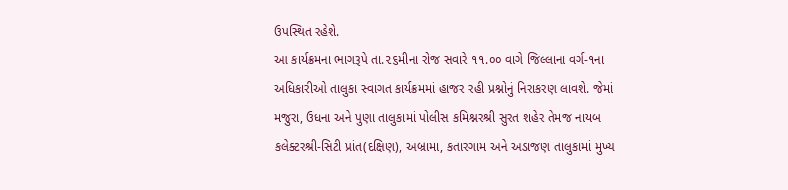ઉપસ્થિત રહેશે.
આ કાર્યક્રમના ભાગરૂપે તા.૨૬મીના રોજ સવારે ૧૧.૦૦ વાગે જિલ્લાના વર્ગ-૧ના અધિકારીઓ તાલુકા સ્વાગત કાર્યક્રમમાં હાજર રહી પ્રશ્નોનું નિરાકરણ લાવશે. જેમાં મજુરા, ઉધના અને પુણા તાલુકામાં પોલીસ કમિશ્નરશ્રી સુરત શહેર તેમજ નાયબ કલેક્ટરશ્રી-સિટી પ્રાંત(દક્ષિણ), અબ્રામા, કતારગામ અને અડાજણ તાલુકામાં મુખ્ય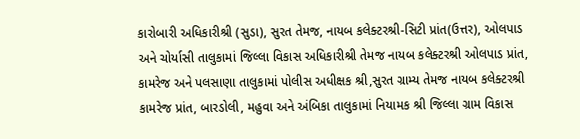કારોબારી અધિકારીશ્રી (સુડા), સુરત તેમજ, નાયબ કલેક્ટરશ્રી-સિટી પ્રાંત(ઉત્તર), ઓલપાડ અને ચોર્યાસી તાલુકામાં જિલ્લા વિકાસ અધિકારીશ્રી તેમજ નાયબ કલેક્ટરશ્રી ઓલપાડ પ્રાંત, કામરેજ અને પલસાણા તાલુકામાં પોલીસ અધીક્ષક શ્રી,સુરત ગ્રામ્ય તેમજ નાયબ કલેક્ટરશ્રી કામરેજ પ્રાંત, બારડોલી, મહુવા અને અંબિકા તાલુકામાં નિયામક શ્રી જિલ્લા ગ્રામ વિકાસ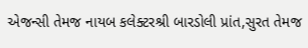એજન્સી તેમજ નાયબ કલેક્ટરશ્રી બારડોલી પ્રાંત,સુરત તેમજ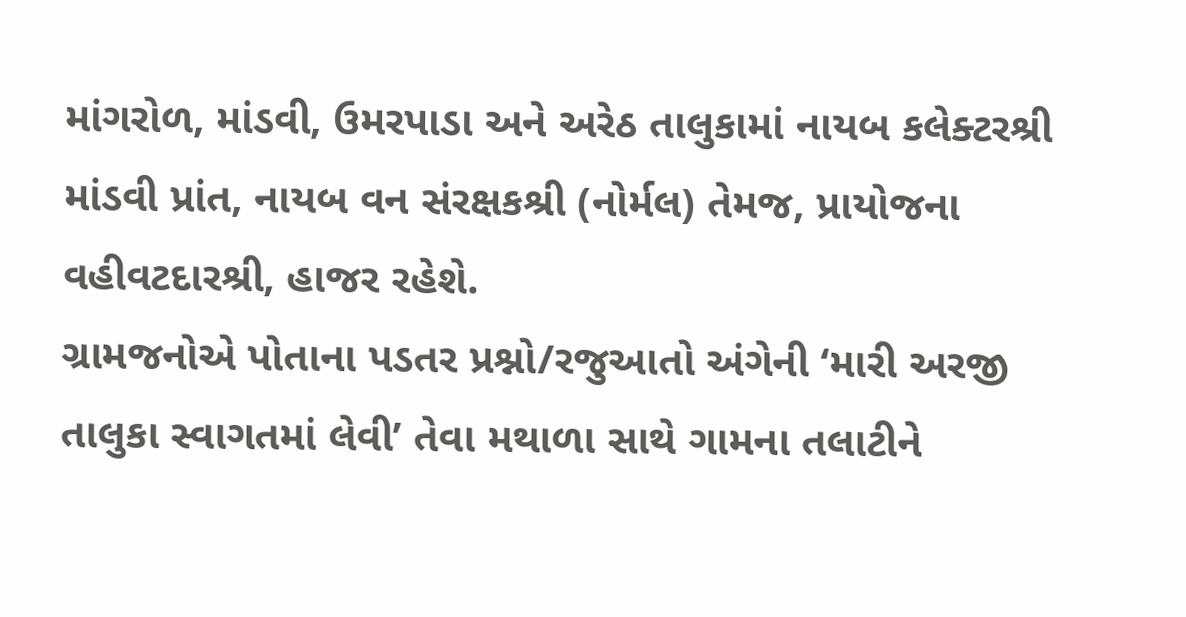માંગરોળ, માંડવી, ઉમરપાડા અને અરેઠ તાલુકામાં નાયબ કલેક્ટરશ્રી માંડવી પ્રાંત, નાયબ વન સંરક્ષકશ્રી (નોર્મલ) તેમજ, પ્રાયોજના વહીવટદારશ્રી, હાજર રહેશે.
ગ્રામજનોએ પોતાના પડતર પ્રશ્નો/રજુઆતો અંગેની ‘મારી અરજી તાલુકા સ્વાગતમાં લેવી’ તેવા મથાળા સાથે ગામના તલાટીને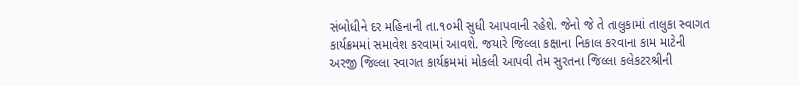સંબોધીને દર મહિનાની તા.૧૦મી સુધી આપવાની રહેશે. જેનો જે તે તાલુકામાં તાલુકા સ્વાગત કાર્યક્રમમાં સમાવેશ કરવામાં આવશે. જયારે જિલ્લા કક્ષાના નિકાલ કરવાના કામ માટેની અરજી જિલ્લા સ્વાગત કાર્યક્રમમાં મોકલી આપવી તેમ સુરતના જિલ્લા કલેકટરશ્રીની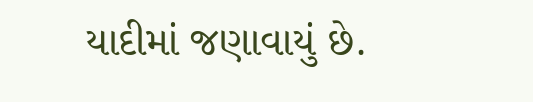યાદીમાં જણાવાયું છે.